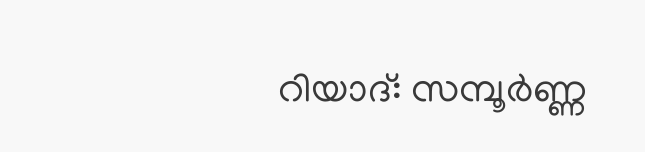റിയാദ്: സമ്പൂർണ്ണ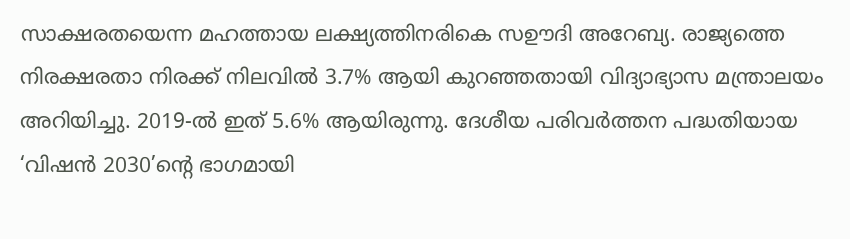സാക്ഷരതയെന്ന മഹത്തായ ലക്ഷ്യത്തിനരികെ സഊദി അറേബ്യ. രാജ്യത്തെ നിരക്ഷരതാ നിരക്ക് നിലവിൽ 3.7% ആയി കുറഞ്ഞതായി വിദ്യാഭ്യാസ മന്ത്രാലയം അറിയിച്ചു. 2019-ൽ ഇത് 5.6% ആയിരുന്നു. ദേശീയ പരിവർത്തന പദ്ധതിയായ ‘വിഷൻ 2030’ന്റെ ഭാഗമായി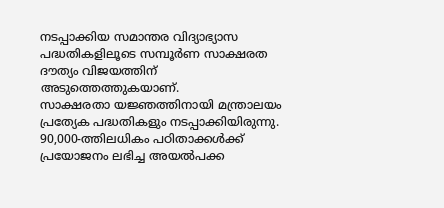നടപ്പാക്കിയ സമാന്തര വിദ്യാഭ്യാസ പദ്ധതികളിലൂടെ സമ്പൂർണ സാക്ഷരത ദൗത്യം വിജയത്തിന് അടുത്തെത്തുകയാണ്.
സാക്ഷരതാ യജ്ഞത്തിനായി മന്ത്രാലയം പ്രത്യേക പദ്ധതികളും നടപ്പാക്കിയിരുന്നു. 90,000-ത്തിലധികം പഠിതാക്കൾക്ക് പ്രയോജനം ലഭിച്ച അയൽപക്ക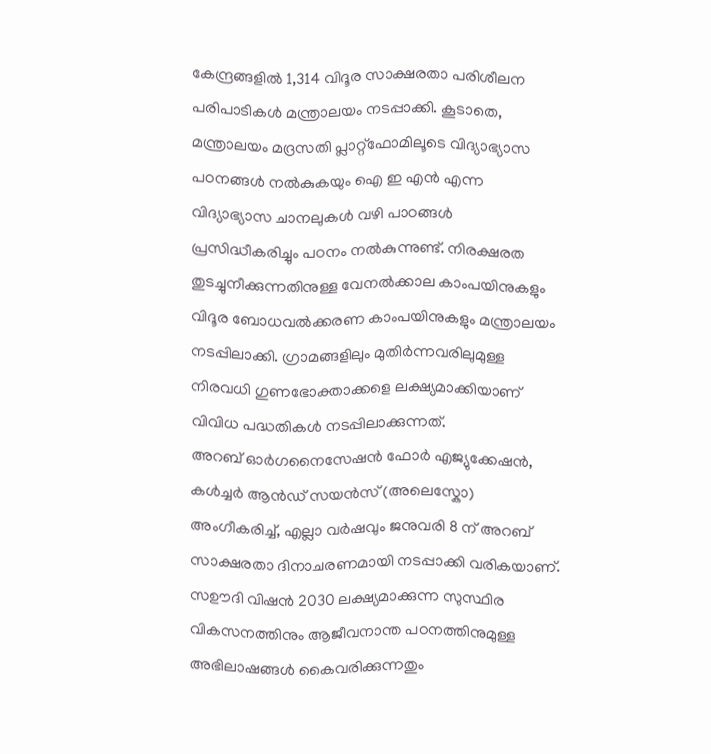കേന്ദ്രങ്ങളിൽ 1,314 വിദൂര സാക്ഷരതാ പരിശീലന പരിപാടികൾ മന്ത്രാലയം നടപ്പാക്കി. കൂടാതെ, മന്ത്രാലയം മദ്രസതി പ്ലാറ്റ്ഫോമിലൂടെ വിദ്യാഭ്യാസ പഠനങ്ങൾ നൽകുകയും ഐ ഇ എൻ എന്ന വിദ്യാഭ്യാസ ചാനലുകൾ വഴി പാഠങ്ങൾ പ്രസിദ്ധീകരിച്ചും പഠനം നൽകുന്നുണ്ട്. നിരക്ഷരത തുടച്ചുനീക്കുന്നതിനുള്ള വേനൽക്കാല കാംപയിനുകളും വിദൂര ബോധവൽക്കരണ കാംപയിനുകളും മന്ത്രാലയം നടപ്പിലാക്കി. ഗ്രാമങ്ങളിലും മുതിർന്നവരിലുമുള്ള നിരവധി ഗുണഭോക്താക്കളെ ലക്ഷ്യമാക്കിയാണ് വിവിധ പദ്ധതികൾ നടപ്പിലാക്കുന്നത്.
അറബ് ഓർഗനൈസേഷൻ ഫോർ എജ്യുക്കേഷൻ, കൾച്ചർ ആൻഡ് സയൻസ് (അലെസ്കോ) അംഗീകരിച്ച്, എല്ലാ വർഷവും ജനുവരി 8 ന് അറബ് സാക്ഷരതാ ദിനാചരണമായി നടപ്പാക്കി വരികയാണ്.
സഊദി വിഷൻ 2030 ലക്ഷ്യമാക്കുന്ന സുസ്ഥിര വികസനത്തിനും ആജീവനാന്ത പഠനത്തിനുമുള്ള അഭിലാഷങ്ങൾ കൈവരിക്കുന്നതും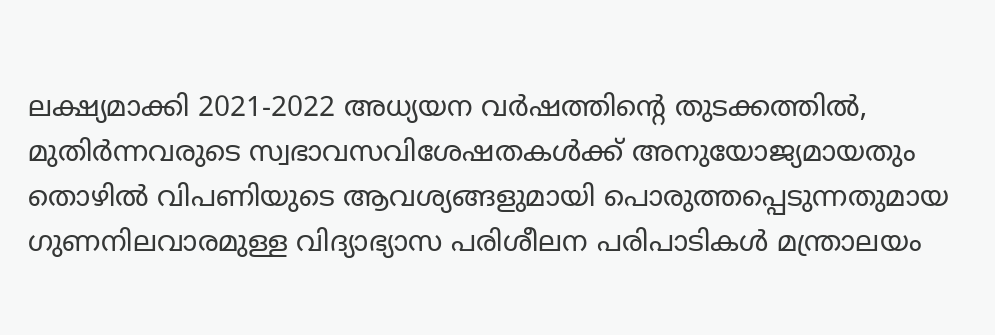ലക്ഷ്യമാക്കി 2021-2022 അധ്യയന വർഷത്തിന്റെ തുടക്കത്തിൽ, മുതിർന്നവരുടെ സ്വഭാവസവിശേഷതകൾക്ക് അനുയോജ്യമായതും തൊഴിൽ വിപണിയുടെ ആവശ്യങ്ങളുമായി പൊരുത്തപ്പെടുന്നതുമായ ഗുണനിലവാരമുള്ള വിദ്യാഭ്യാസ പരിശീലന പരിപാടികൾ മന്ത്രാലയം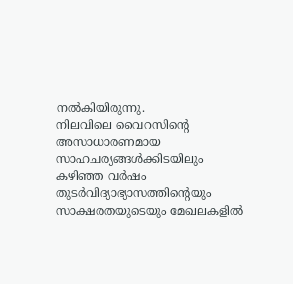നൽകിയിരുന്നു.
നിലവിലെ വൈറസിന്റെ അസാധാരണമായ സാഹചര്യങ്ങൾക്കിടയിലും കഴിഞ്ഞ വർഷം തുടർവിദ്യാഭ്യാസത്തിന്റെയും സാക്ഷരതയുടെയും മേഖലകളിൽ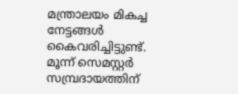മന്ത്രാലയം മികച്ച നേട്ടങ്ങൾ കൈവരിച്ചിട്ടുണ്ട്. മൂന്ന് സെമസ്റ്റർ സമ്പ്രദായത്തിന്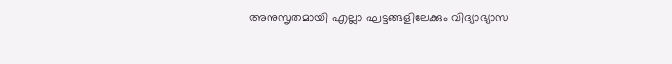അനുസൃതമായി എല്ലാ ഘട്ടങ്ങളിലേക്കും വിദ്യാഭ്യാസ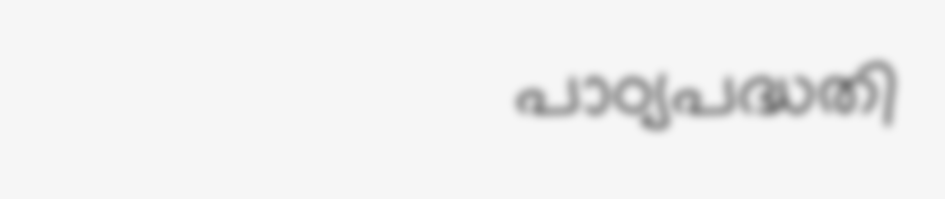പാഠ്യപദ്ധതി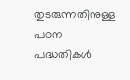തുടരുന്നതിനുള്ള പഠന പദ്ധതികൾ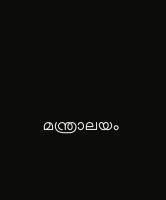മന്ത്രാലയം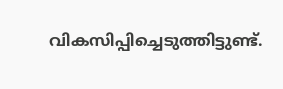വികസിപ്പിച്ചെടുത്തിട്ടുണ്ട്.